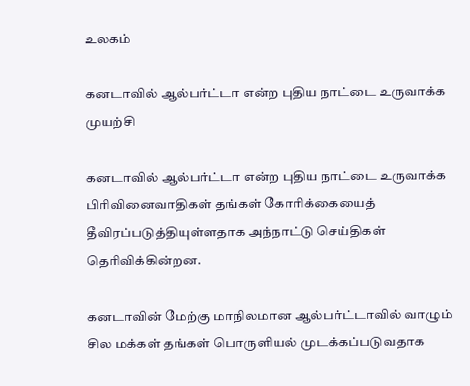உலகம்

கனடாவில் ஆல்பர்ட்டா என்ற புதிய நாட்டை உருவாக்க முயற்சி

கனடாவில் ஆல்பர்ட்டா என்ற புதிய நாட்டை உருவாக்க பிரிவினைவாதிகள் தங்கள் கோரிக்கையைத் தீவிரப்படுத்தியுள்ளதாக அந்நாட்டு செய்திகள் தெரிவிக்கின்றன.

கனடாவின் மேற்கு மாநிலமான ஆல்பர்ட்டாவில் வாழும் சில மக்கள் தங்கள் பொருளியல் முடக்கப்படுவதாக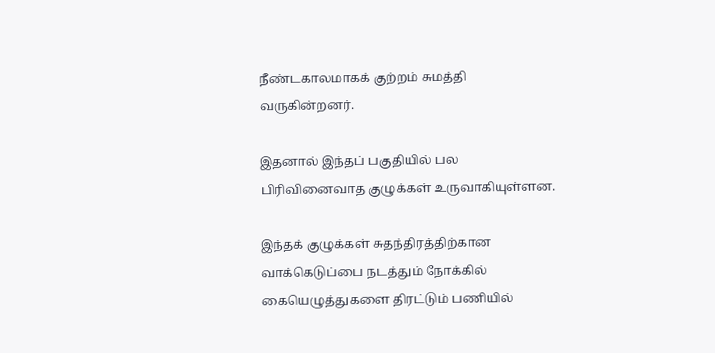நீண்டகாலமாகக் குற்றம் சுமத்தி வருகின்றனர்.

இதனால் இந்தப் பகுதியில் பல பிரிவினைவாத குழுக்கள் உருவாகியுள்ளன.

இந்தக் குழுக்கள் சுதந்திரத்திற்கான வாக்கெடுப்பை நடத்தும் நோக்கில் கையெழுத்துகளை திரட்டும் பணியில்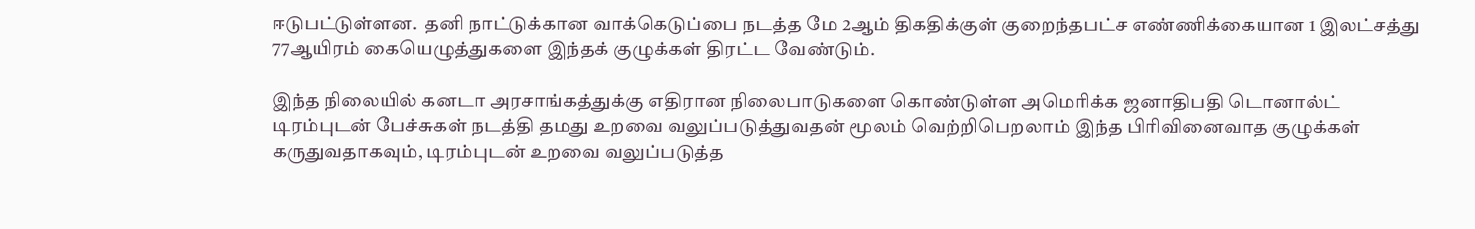ஈடுபட்டுள்ளன.  தனி நாட்டுக்கான வாக்கெடுப்பை நடத்த மே 2ஆம் திகதிக்குள் குறைந்தபட்ச எண்ணிக்கையான 1 இலட்சத்து 77ஆயிரம் கையெழுத்துகளை இந்தக் குழுக்கள் திரட்ட வேண்டும்.

இந்த நிலையில் கனடா அரசாங்கத்துக்கு எதிரான நிலைபாடுகளை கொண்டுள்ள அமெரிக்க ஜனாதிபதி டொனால்ட் டிரம்புடன் பேச்சுகள் நடத்தி தமது உறவை வலுப்படுத்துவதன் மூலம் வெற்றிபெறலாம் இந்த பிரிவினைவாத குழுக்கள் கருதுவதாகவும், டிரம்புடன் உறவை வலுப்படுத்த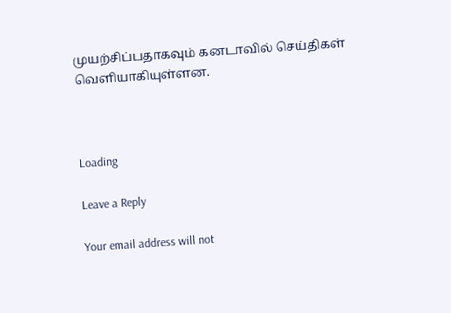முயற்சிப்பதாகவும் கனடாவில் செய்திகள் வெளியாகியுள்ளன.



Loading

Leave a Reply

Your email address will not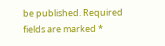be published. Required fields are marked *